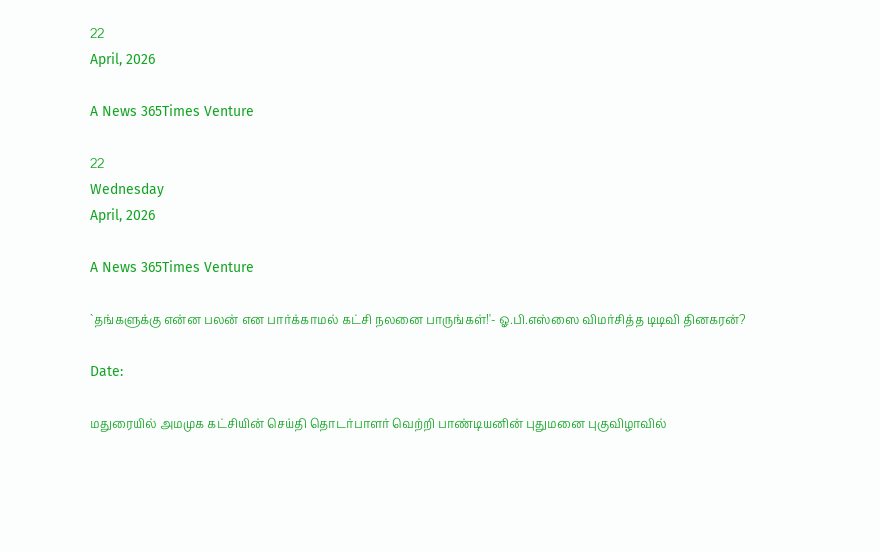22
April, 2026

A News 365Times Venture

22
Wednesday
April, 2026

A News 365Times Venture

`தங்களுக்கு என்ன பலன் என பார்க்காமல் கட்சி நலனை பாருங்கள்!'- ஓ.பி.எஸ்ஸை விமர்சித்த டிடிவி தினகரன்?

Date:

மதுரையில் அமமுக கட்சியின் செய்தி தொடர்பாளர் வெற்றி பாண்டியனின் புதுமனை புகுவிழாவில்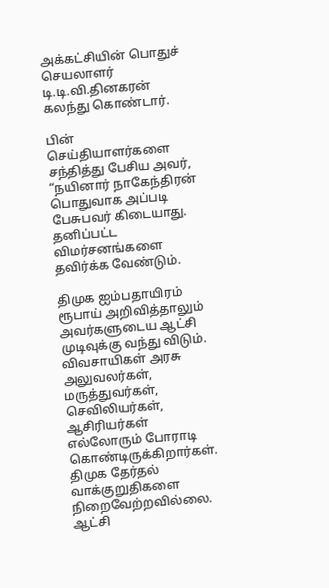அக்கட்சியின் பொதுச் செயலாளர் டி.டி.வி.தினகரன் கலந்து கொண்டார்.

பின் செய்தியாளர்களை சந்தித்து பேசிய அவர், “நயினார் நாகேந்திரன் பொதுவாக அப்படி பேசுபவர் கிடையாது. தனிப்பட்ட விமர்சனங்களை தவிர்க்க வேண்டும்.

திமுக ஐம்பதாயிரம் ரூபாய் அறிவித்தாலும் அவர்களுடைய ஆட்சி முடிவுக்கு வந்து விடும். விவசாயிகள் அரசு அலுவலர்கள், மருத்துவர்கள், செவிலியர்கள், ஆசிரியர்கள் எல்லோரும் போராடி கொண்டிருக்கிறார்கள். திமுக தேர்தல் வாக்குறுதிகளை நிறைவேற்றவில்லை. ஆட்சி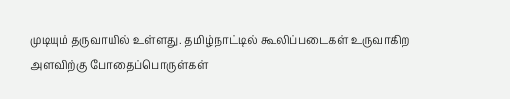முடியும் தருவாயில் உள்ளது. தமிழ்நாட்டில் கூலிப்படைகள் உருவாகிற அளவிற்கு போதைப்பொருள்கள்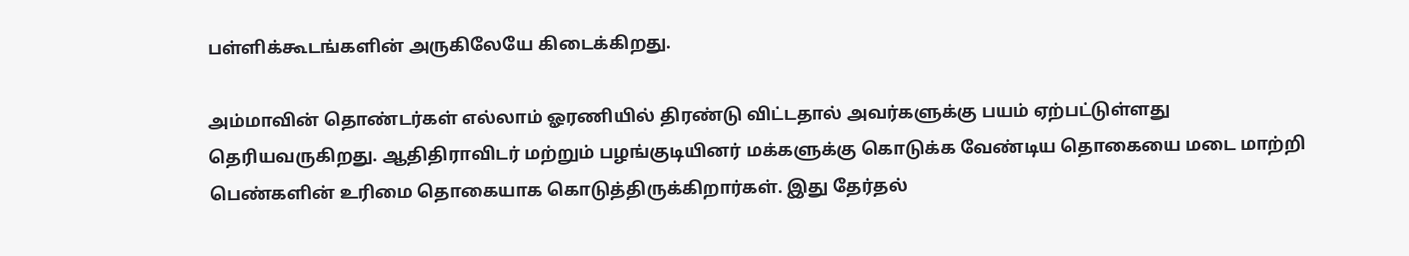பள்ளிக்கூடங்களின் அருகிலேயே கிடைக்கிறது.

அம்மாவின் தொண்டர்கள் எல்லாம் ஓரணியில் திரண்டு விட்டதால் அவர்களுக்கு பயம் ஏற்பட்டுள்ளது தெரியவருகிறது. ஆதிதிராவிடர் மற்றும் பழங்குடியினர் மக்களுக்கு கொடுக்க வேண்டிய தொகையை மடை மாற்றி பெண்களின் உரிமை தொகையாக கொடுத்திருக்கிறார்கள். இது தேர்தல்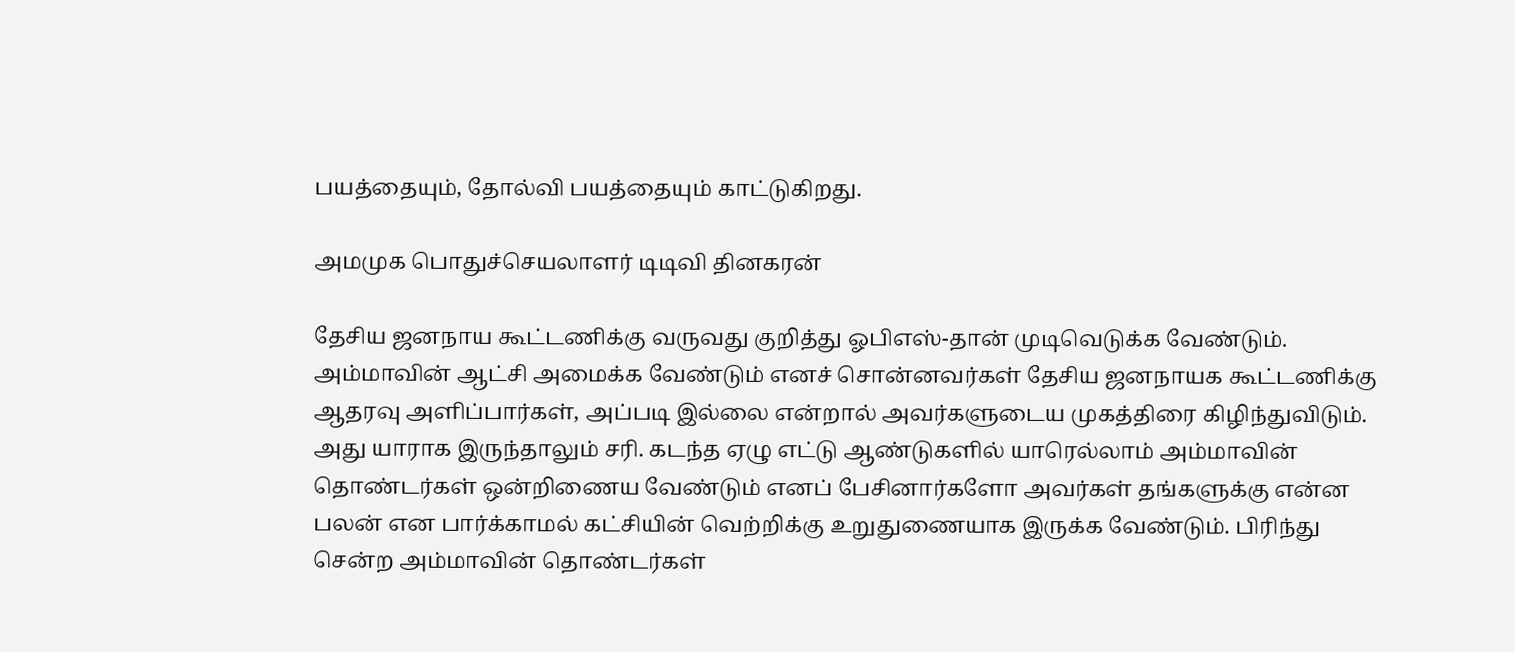பயத்தையும், தோல்வி பயத்தையும் காட்டுகிறது.

அமமுக பொதுச்செயலாளர் டிடிவி தினகரன்

தேசிய ஜனநாய கூட்டணிக்கு வருவது குறித்து ஓபிஎஸ்-தான் முடிவெடுக்க வேண்டும். அம்மாவின் ஆட்சி அமைக்க வேண்டும் எனச் சொன்னவர்கள் தேசிய ஜனநாயக கூட்டணிக்கு ஆதரவு அளிப்பார்கள், அப்படி இல்லை என்றால் அவர்களுடைய முகத்திரை கிழிந்துவிடும். அது யாராக இருந்தாலும் சரி. கடந்த ஏழு எட்டு ஆண்டுகளில் யாரெல்லாம் அம்மாவின் தொண்டர்கள் ஒன்றிணைய வேண்டும் எனப் பேசினார்களோ அவர்கள் தங்களுக்கு என்ன பலன் என பார்க்காமல் கட்சியின் வெற்றிக்கு உறுதுணையாக இருக்க வேண்டும். பிரிந்து சென்ற அம்மாவின் தொண்டர்கள்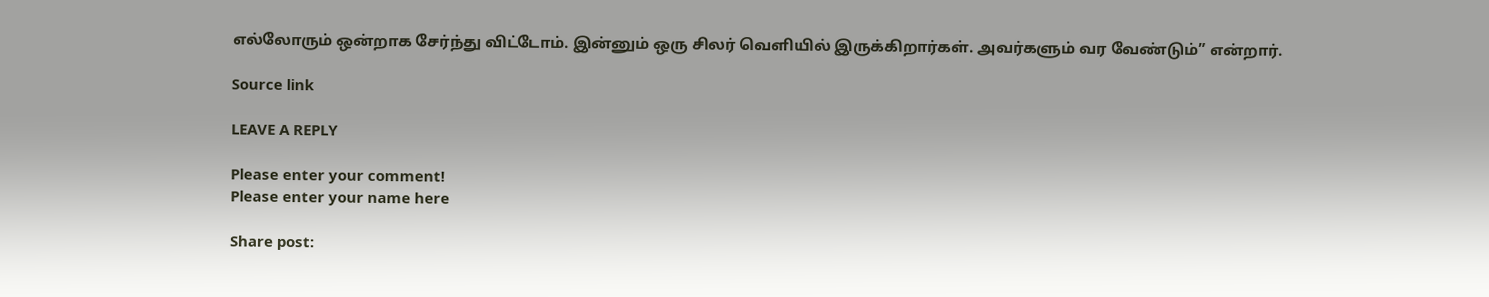எல்லோரும் ஒன்றாக சேர்ந்து விட்டோம். இன்னும் ஒரு சிலர் வெளியில் இருக்கிறார்கள். அவர்களும் வர வேண்டும்” என்றார்.

Source link

LEAVE A REPLY

Please enter your comment!
Please enter your name here

Share post: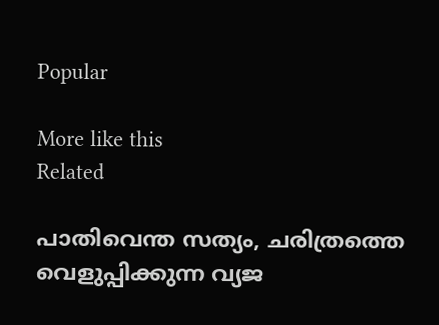Popular

More like this
Related

പാതിവെന്ത സത്യം, ചരിത്രത്തെ വെളുപ്പിക്കുന്ന വ്യജ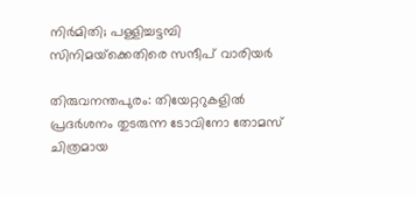നിർമിതി; പള്ളിച്ചട്ടമ്പി സിനിമയ്‌ക്കെതിരെ സന്ദീപ് വാരിയർ

തിരുവനന്തപുരം: തിയേറ്ററുകളിൽ പ്രദർശനം തുടരുന്ന ടോവിനോ തോമസ് ചിത്രമായ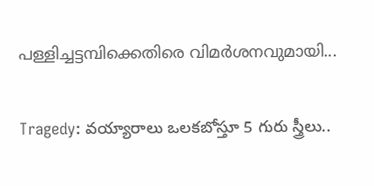പള്ളിച്ചട്ടമ്പിക്കെതിരെ വിമർശനവുമായി...

Tragedy: వయ్యారాలు ఒలకబోస్తూ 5 గురు స్త్రీలు..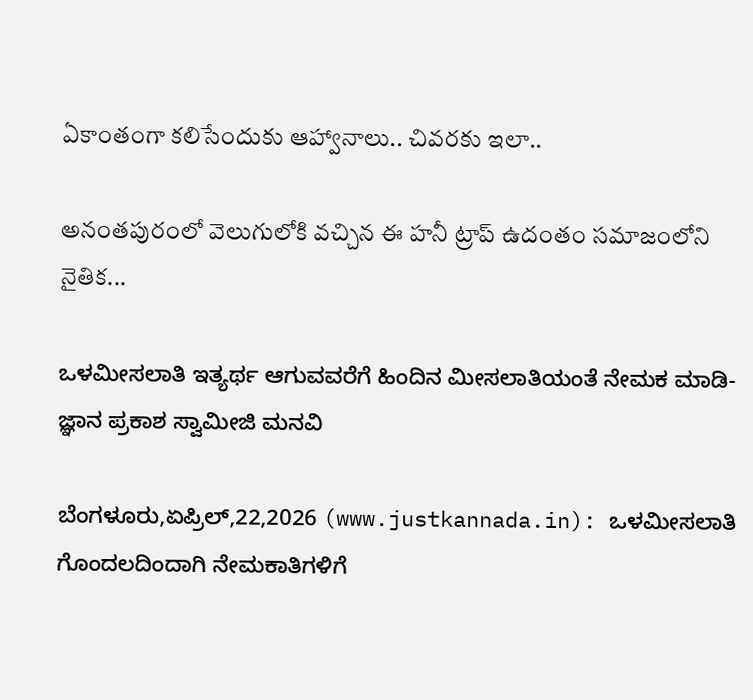ఏకాంతంగా కలిసేందుకు ఆహ్వానాలు.. చివరకు ఇలా..

అనంతపురంలో వెలుగులోకి వచ్చిన ఈ హనీ ట్రాప్ ఉదంతం సమాజంలోని నైతిక...

ಒಳಮೀಸಲಾತಿ ಇತ್ಯರ್ಥ ಆಗುವವರೆಗೆ ಹಿಂದಿನ ಮೀಸಲಾತಿಯಂತೆ ನೇಮಕ ಮಾಡಿ- ಜ್ಞಾನ ಪ್ರಕಾಶ ಸ್ವಾಮೀಜಿ ಮನವಿ

ಬೆಂಗಳೂರು,ಏಪ್ರಿಲ್,22,2026 (www.justkannada.in): ಒಳಮೀಸಲಾತಿ ಗೊಂದಲದಿಂದಾಗಿ ನೇಮಕಾತಿಗಳಿಗೆ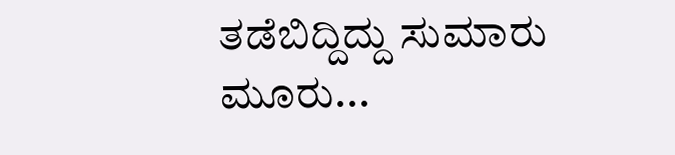ತಡೆಬಿದ್ದಿದ್ದು ಸುಮಾರು ಮೂರು...